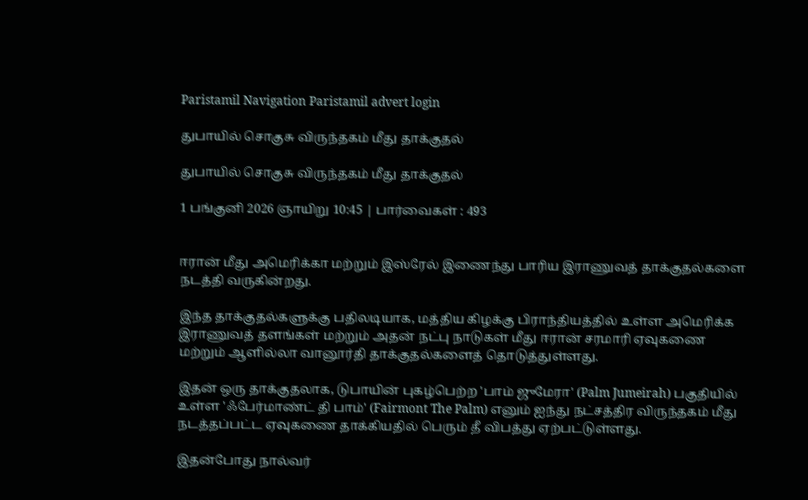Paristamil Navigation Paristamil advert login

துபாயில் சொகுசு விருந்தகம் மீது தாக்குதல்

துபாயில் சொகுசு விருந்தகம் மீது தாக்குதல்

1 பங்குனி 2026 ஞாயிறு 10:45 | பார்வைகள் : 493


ஈரான் மீது அமெரிக்கா மற்றும் இஸ்ரேல் இணைந்து பாரிய இராணுவத் தாக்குதல்களை நடத்தி வருகின்றது.

இந்த தாக்குதல்களுக்கு பதிலடியாக, மத்திய கிழக்கு பிராந்தியத்தில் உள்ள அமெரிக்க இராணுவத் தளங்கள் மற்றும் அதன் நட்பு நாடுகள் மீது ஈரான் சரமாரி ஏவுகணை மற்றும் ஆளில்லா வானூர்தி தாக்குதல்களைத் தொடுத்துள்ளது.

இதன் ஒரு தாக்குதலாக, டுபாயின் புகழ்பெற்ற 'பாம் ஜுமேரா' (Palm Jumeirah) பகுதியில் உள்ள 'ஃபேர்மாண்ட் தி பாம்' (Fairmont The Palm) எனும் ஐந்து நட்சத்திர விருந்தகம் மீது நடத்தப்பட்ட ஏவுகணை தாக்கியதில் பெரும் தீ விபத்து ஏற்பட்டுள்ளது.

இதன்போது நால்வர்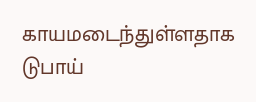காயமடைந்துள்ளதாக டுபாய்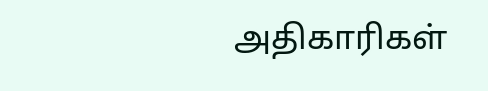அதிகாரிகள்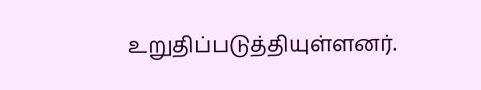உறுதிப்படுத்தியுள்ளனர்.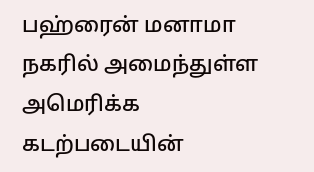பஹ்ரைன் மனாமா நகரில் அமைந்துள்ள அமெரிக்க கடற்படையின்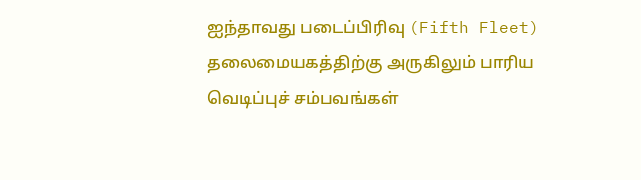ஐந்தாவது படைப்பிரிவு (Fifth Fleet) தலைமையகத்திற்கு அருகிலும் பாரிய வெடிப்புச் சம்பவங்கள்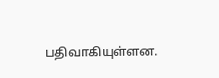பதிவாகியுள்ளன.